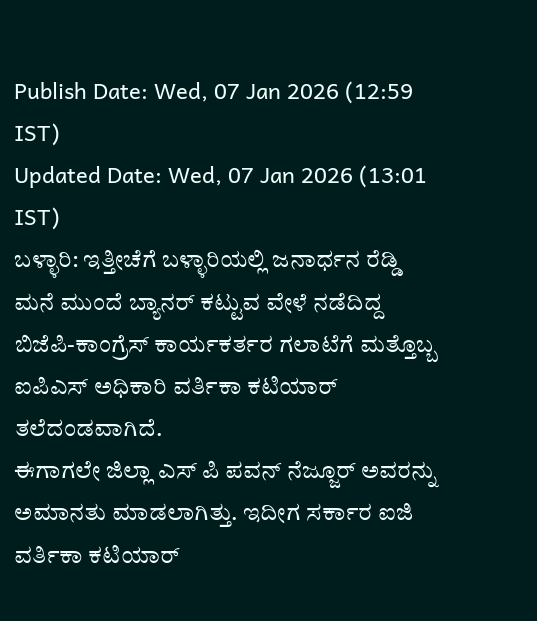Publish Date: Wed, 07 Jan 2026 (12:59 IST)
Updated Date: Wed, 07 Jan 2026 (13:01 IST)
ಬಳ್ಳಾರಿ: ಇತ್ತೀಚೆಗೆ ಬಳ್ಳಾರಿಯಲ್ಲಿ ಜನಾರ್ಧನ ರೆಡ್ಡಿ ಮನೆ ಮುಂದೆ ಬ್ಯಾನರ್ ಕಟ್ಟುವ ವೇಳೆ ನಡೆದಿದ್ದ ಬಿಜೆಪಿ-ಕಾಂಗ್ರೆಸ್ ಕಾರ್ಯಕರ್ತರ ಗಲಾಟೆಗೆ ಮತ್ತೊಬ್ಬ ಐಪಿಎಸ್ ಅಧಿಕಾರಿ ವರ್ತಿಕಾ ಕಟಿಯಾರ್ ತಲೆದಂಡವಾಗಿದೆ.
ಈಗಾಗಲೇ ಜಿಲ್ಲಾ ಎಸ್ ಪಿ ಪವನ್ ನೆಜ್ಜೂರ್ ಅವರನ್ನು ಅಮಾನತು ಮಾಡಲಾಗಿತ್ತು. ಇದೀಗ ಸರ್ಕಾರ ಐಜಿ ವರ್ತಿಕಾ ಕಟಿಯಾರ್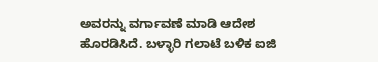ಅವರನ್ನು ವರ್ಗಾವಣೆ ಮಾಡಿ ಆದೇಶ ಹೊರಡಿಸಿದೆ. ಬಳ್ಳಾರಿ ಗಲಾಟೆ ಬಳಿಕ ಐಜಿ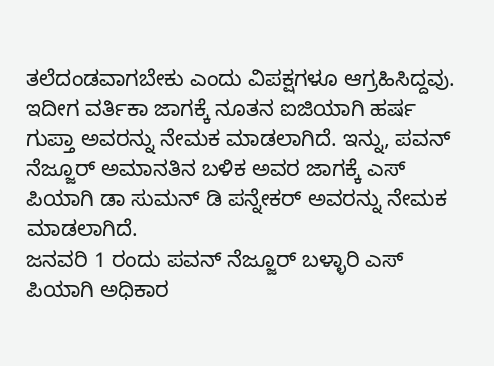ತಲೆದಂಡವಾಗಬೇಕು ಎಂದು ವಿಪಕ್ಷಗಳೂ ಆಗ್ರಹಿಸಿದ್ದವು.
ಇದೀಗ ವರ್ತಿಕಾ ಜಾಗಕ್ಕೆ ನೂತನ ಐಜಿಯಾಗಿ ಹರ್ಷ ಗುಪ್ತಾ ಅವರನ್ನು ನೇಮಕ ಮಾಡಲಾಗಿದೆ. ಇನ್ನು, ಪವನ್ ನೆಜ್ಜೂರ್ ಅಮಾನತಿನ ಬಳಿಕ ಅವರ ಜಾಗಕ್ಕೆ ಎಸ್ ಪಿಯಾಗಿ ಡಾ ಸುಮನ್ ಡಿ ಪನ್ನೇಕರ್ ಅವರನ್ನು ನೇಮಕ ಮಾಡಲಾಗಿದೆ.
ಜನವರಿ 1 ರಂದು ಪವನ್ ನೆಜ್ಜೂರ್ ಬಳ್ಳಾರಿ ಎಸ್ ಪಿಯಾಗಿ ಅಧಿಕಾರ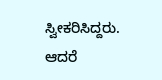ಸ್ವೀಕರಿಸಿದ್ದರು. ಆದರೆ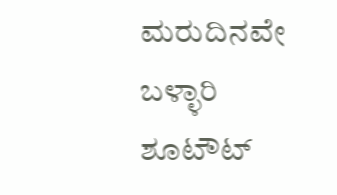ಮರುದಿನವೇ ಬಳ್ಳಾರಿ ಶೂಟೌಟ್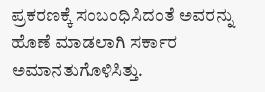ಪ್ರಕರಣಕ್ಕೆ ಸಂಬಂಧಿಸಿದಂತೆ ಅವರನ್ನು ಹೊಣೆ ಮಾಡಲಾಗಿ ಸರ್ಕಾರ ಅಮಾನತುಗೊಳಿಸಿತ್ತು.